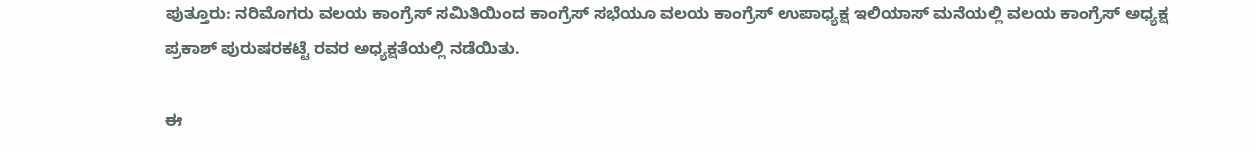ಪುತ್ತೂರು: ನರಿಮೊಗರು ವಲಯ ಕಾಂಗ್ರೆಸ್ ಸಮಿತಿಯಿಂದ ಕಾಂಗ್ರೆಸ್ ಸಭೆಯೂ ವಲಯ ಕಾಂಗ್ರೆಸ್ ಉಪಾಧ್ಯಕ್ಷ ಇಲಿಯಾಸ್ ಮನೆಯಲ್ಲಿ ವಲಯ ಕಾಂಗ್ರೆಸ್ ಅಧ್ಯಕ್ಷ ಪ್ರಕಾಶ್ ಪುರುಷರಕಟ್ಟೆ ರವರ ಅಧ್ಯಕ್ಷತೆಯಲ್ಲಿ ನಡೆಯಿತು.

ಈ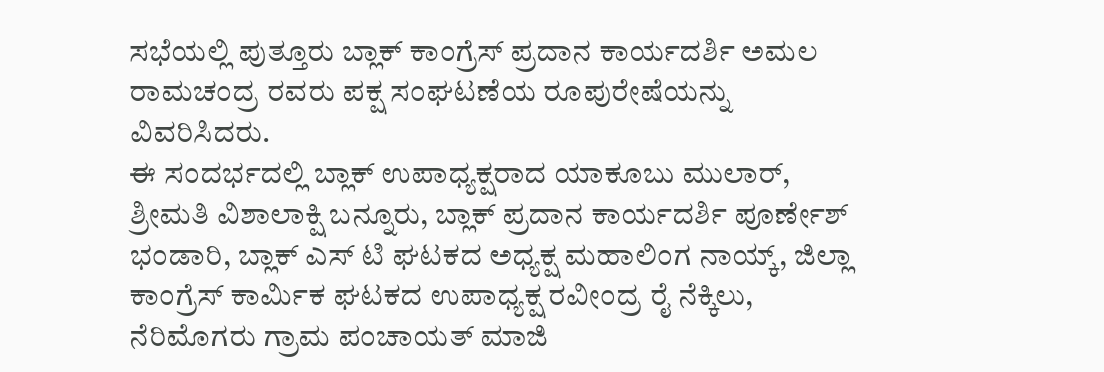ಸಭೆಯಲ್ಲಿ ಪುತ್ತೂರು ಬ್ಲಾಕ್ ಕಾಂಗ್ರೆಸ್ ಪ್ರದಾನ ಕಾರ್ಯದರ್ಶಿ ಅಮಲ ರಾಮಚಂದ್ರ ರವರು ಪಕ್ಷ ಸಂಘಟಣೆಯ ರೂಪುರೇಷೆಯನ್ನು ವಿವರಿಸಿದರು.
ಈ ಸಂದರ್ಭದಲ್ಲಿ ಬ್ಲಾಕ್ ಉಪಾಧ್ಯಕ್ಷರಾದ ಯಾಕೂಬು ಮುಲಾರ್, ಶ್ರೀಮತಿ ವಿಶಾಲಾಕ್ಷಿ ಬನ್ನೂರು, ಬ್ಲಾಕ್ ಪ್ರದಾನ ಕಾರ್ಯದರ್ಶಿ ಪೂರ್ಣೇಶ್ ಭಂಡಾರಿ, ಬ್ಲಾಕ್ ಎಸ್ ಟಿ ಘಟಕದ ಅಧ್ಯಕ್ಷ ಮಹಾಲಿಂಗ ನಾಯ್ಕ್, ಜಿಲ್ಲಾ ಕಾಂಗ್ರೆಸ್ ಕಾರ್ಮಿಕ ಘಟಕದ ಉಪಾಧ್ಯಕ್ಷ ರವೀಂದ್ರ ರೈ ನೆಕ್ಕಿಲು, ನೆರಿಮೊಗರು ಗ್ರಾಮ ಪಂಚಾಯತ್ ಮಾಜಿ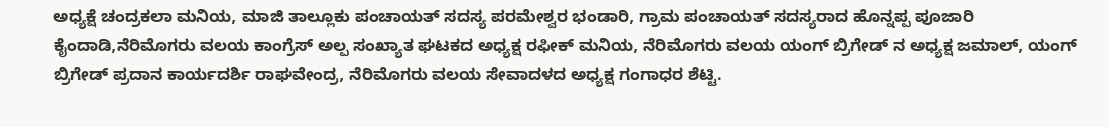ಅಧ್ಯಕ್ಷೆ ಚಂದ್ರಕಲಾ ಮನಿಯ, ಮಾಜಿ ತಾಲ್ಲೂಕು ಪಂಚಾಯತ್ ಸದಸ್ಯ ಪರಮೇಶ್ವರ ಭಂಡಾರಿ, ಗ್ರಾಮ ಪಂಚಾಯತ್ ಸದಸ್ಯರಾದ ಹೊನ್ನಪ್ಪ ಪೂಜಾರಿ ಕೈಂದಾಡಿ,ನೆರಿಮೊಗರು ವಲಯ ಕಾಂಗ್ರೆಸ್ ಅಲ್ಪ ಸಂಖ್ಯಾತ ಘಟಕದ ಅಧ್ಯಕ್ಷ ರಫೀಕ್ ಮನಿಯ, ನೆರಿಮೊಗರು ವಲಯ ಯಂಗ್ ಬ್ರಿಗೇಡ್ ನ ಅಧ್ಯಕ್ಷ ಜಮಾಲ್, ಯಂಗ್ ಬ್ರಿಗೇಡ್ ಪ್ರದಾನ ಕಾರ್ಯದರ್ಶಿ ರಾಘವೇಂದ್ರ, ನೆರಿಮೊಗರು ವಲಯ ಸೇವಾದಳದ ಅಧ್ಯಕ್ಷ ಗಂಗಾಧರ ಶೆಟ್ಟಿ.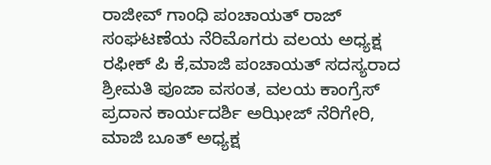ರಾಜೀವ್ ಗಾಂಧಿ ಪಂಚಾಯತ್ ರಾಜ್ ಸಂಘಟಣೆಯ ನೆರಿಮೊಗರು ವಲಯ ಅಧ್ಯಕ್ಷ ರಫೀಕ್ ಪಿ ಕೆ,ಮಾಜಿ ಪಂಚಾಯತ್ ಸದಸ್ಯರಾದ ಶ್ರೀಮತಿ ಪೂಜಾ ವಸಂತ, ವಲಯ ಕಾಂಗ್ರೆಸ್ ಪ್ರದಾನ ಕಾರ್ಯದರ್ಶಿ ಅಝೀಜ್ ನೆರಿಗೇರಿ, ಮಾಜಿ ಬೂತ್ ಅಧ್ಯಕ್ಷ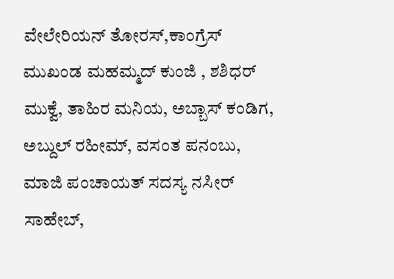ವೇಲೇರಿಯನ್ ತೋರಸ್,ಕಾಂಗ್ರೆಸ್ ಮುಖಂಡ ಮಹಮ್ಮದ್ ಕುಂಜಿ , ಶಶಿಧರ್ ಮುಕ್ವೆ, ತಾಹಿರ ಮನಿಯ, ಅಬ್ಬಾಸ್ ಕಂಡಿಗ, ಅಬ್ದುಲ್ ರಹೀಮ್, ವಸಂತ ಪನಂಬು, ಮಾಜಿ ಪಂಚಾಯತ್ ಸದಸ್ಯ ನಸೀರ್ ಸಾಹೇಬ್,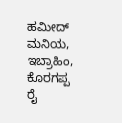ಹಮೀದ್ ಮನಿಯ, ಇಬ್ರಾಹಿಂ, ಕೊರಗಪ್ಪ ರೈ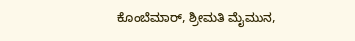ಕೊಂಬೆಮಾರ್, ಶ್ರೀಮತಿ ಮೈಮುನ,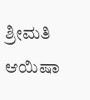ಶ್ರೀಮತಿ ಆಯಿಷಾ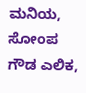ಮನಿಯ, ಸೋಂಪ ಗೌಡ ಎಲಿಕ,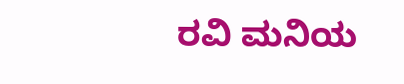ರವಿ ಮನಿಯ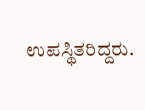ಉಪಸ್ಥಿತರಿದ್ದರು.